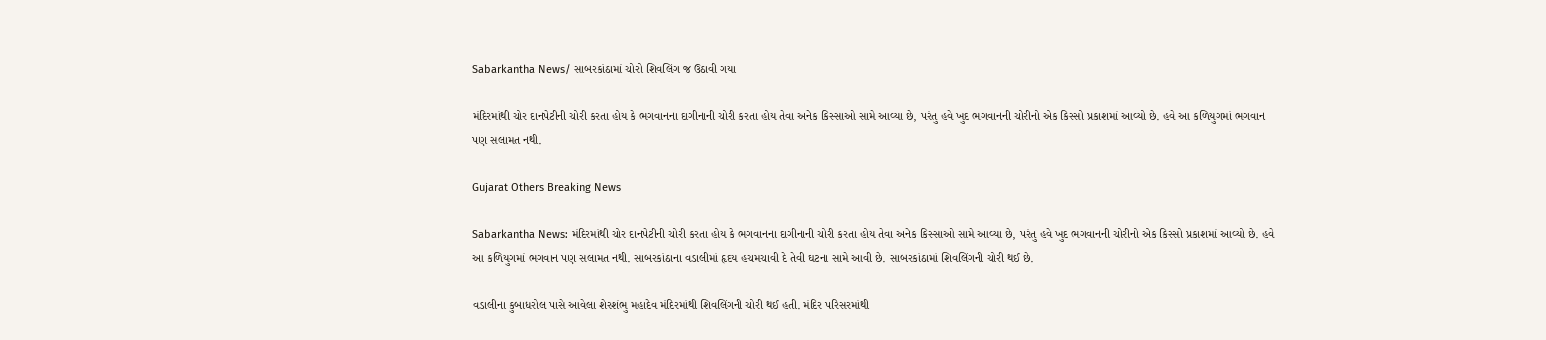Sabarkantha News/ સાબરકાંઠામાં ચોરો શિવલિંગ જ ઉઠાવી ગયા

મંદિરમાંથી ચોર દાનપેટીની ચોરી કરતા હોય કે ભગવાનના દાગીનાની ચોરી કરતા હોય તેવા અનેક કિસ્સાઓ સામે આવ્યા છે, પરંતુ હવે ખુદ ભગવાનની ચોરીનો એક કિસ્સો પ્રકાશમાં આવ્યો છે. હવે આ કળિયુગમાં ભગવાન પણ સલામત નથી.

Gujarat Others Breaking News

Sabarkantha News: મંદિરમાંથી ચોર દાનપેટીની ચોરી કરતા હોય કે ભગવાનના દાગીનાની ચોરી કરતા હોય તેવા અનેક કિસ્સાઓ સામે આવ્યા છે, પરંતુ હવે ખુદ ભગવાનની ચોરીનો એક કિસ્સો પ્રકાશમાં આવ્યો છે. હવે આ કળિયુગમાં ભગવાન પણ સલામત નથી. સાબરકાંઠાના વડાલીમાં હૃદય હચમચાવી દે તેવી ઘટના સામે આવી છે. સાબરકાંઠામાં શિવલિંગની ચોરી થઈ છે.

વડાલીના કુબાધરોલ પાસે આવેલા શેરશંભુ મહાદેવ મંદિરમાંથી શિવલિંગની ચોરી થઈ હતી. મંદિર પરિસરમાંથી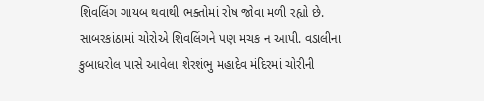શિવલિંગ ગાયબ થવાથી ભક્તોમાં રોષ જોવા મળી રહ્યો છે. સાબરકાંઠામાં ચોરોએ શિવલિંગને પણ મચક ન આપી. વડાલીના કુબાધરોલ પાસે આવેલા શેરશંભુ મહાદેવ મંદિરમાં ચોરીની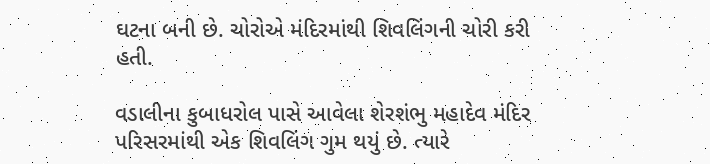ઘટના બની છે. ચોરોએ મંદિરમાંથી શિવલિંગની ચોરી કરી હતી.

વડાલીના કુબાધરોલ પાસે આવેલા શેરશંભુ મહાદેવ મંદિર પરિસરમાંથી એક શિવલિંગ ગુમ થયું છે. ત્યારે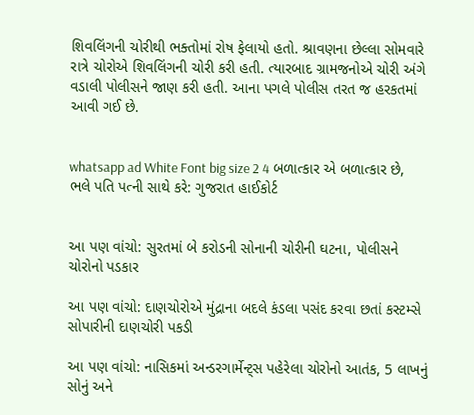શિવલિંગની ચોરીથી ભક્તોમાં રોષ ફેલાયો હતો. શ્રાવણના છેલ્લા સોમવારે રાત્રે ચોરોએ શિવલિંગની ચોરી કરી હતી. ત્યારબાદ ગ્રામજનોએ ચોરી અંગે વડાલી પોલીસને જાણ કરી હતી. આના પગલે પોલીસ તરત જ હરકતમાં આવી ગઈ છે.


whatsapp ad White Font big size 2 4 બળાત્કાર એ બળાત્કાર છે, ભલે પતિ પત્ની સાથે કરે: ગુજરાત હાઈકોર્ટ


આ પણ વાંચો: સુરતમાં બે કરોડની સોનાની ચોરીની ઘટના, પોલીસને ચોરોનો પડકાર

આ પણ વાંચો: દાણચોરોએ મુંદ્રાના બદલે કંડલા પસંદ કરવા છતાં કસ્ટમ્સે સોપારીની દાણચોરી પકડી

આ પણ વાંચો: નાસિકમાં અન્ડરગાર્મેન્ટ્સ પહેરેલા ચોરોનો આતંક, 5 લાખનું સોનું અને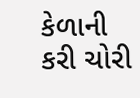કેળાની કરી ચોરી